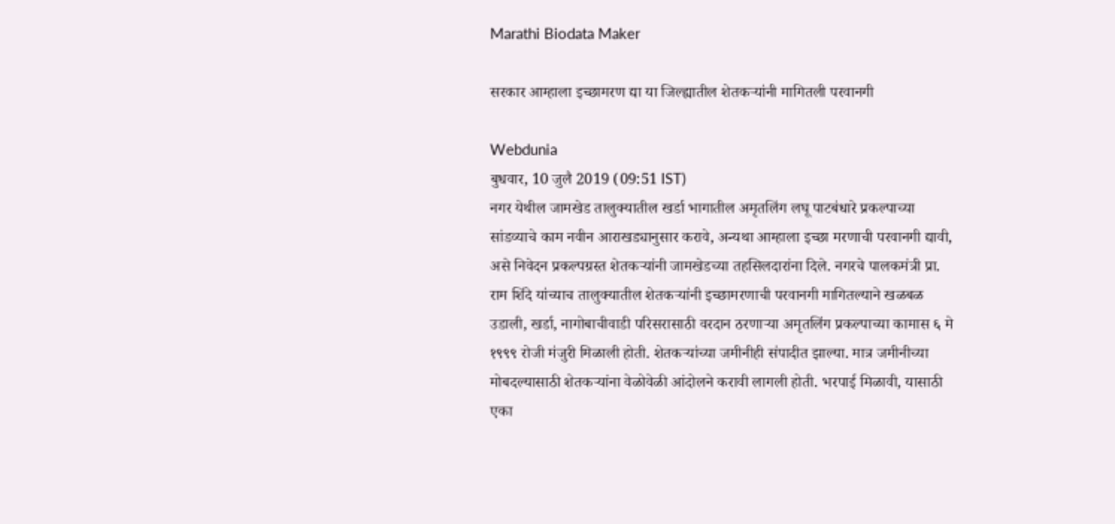Marathi Biodata Maker

सरकार आम्हाला इच्छामरण द्या या जिल्ह्यातील शेतकऱ्यांनी मागितली परवानगी

Webdunia
बुधवार, 10 जुलै 2019 (09:51 IST)
नगर येथील जामखेड तालुक्यातील खर्डा भागातील अमृतलिंग लघू पाटबंधारे प्रकल्पाच्या सांडव्याचे काम नवीन आराखड्यानुसार करावे, अन्यथा आम्हाला इच्छा मरणाची परवानगी द्यावी, असे निवेदन प्रकल्पग्रस्त शेतकर्‍यांनी जामखेडच्या तहसिलदारांना दिले. नगरचे पालकमंत्री प्रा. राम शिंदे यांच्याच तालुक्यातील शेतकऱ्यांनी इच्छामरणाची परवानगी मागितल्याने खळबळ उडाली, खर्डा, नागोबाचीवाडी परिसरासाठी वरदान ठरणाऱ्या अमृतलिंग प्रकल्पाच्या कामास ६ मे १९९९ रोजी मंजुरी मिळाली होती. शेतकऱ्यांच्या जमीनीही संपादीत झाल्या. मात्र जमीनीच्या मोबदल्यासाठी शेतकऱ्यांना वेळोवेळी आंदोलने करावी लागली होती. भरपाई मिळावी, यासाठी एका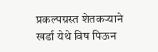प्रकल्पग्रस्त शेतकऱ्याने खर्डा येथे विष पिऊन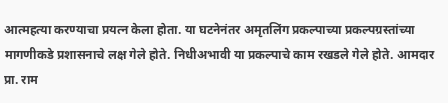आत्महत्या करण्याचा प्रयत्न केला होता. या घटनेनंतर अमृतलिंग प्रकल्पाच्या प्रकल्पग्रस्तांच्या मागणीकडे प्रशासनाचे लक्ष गेले होते. निधीअभावी या प्रकल्पाचे काम रखडले गेले होते. आमदार प्रा. राम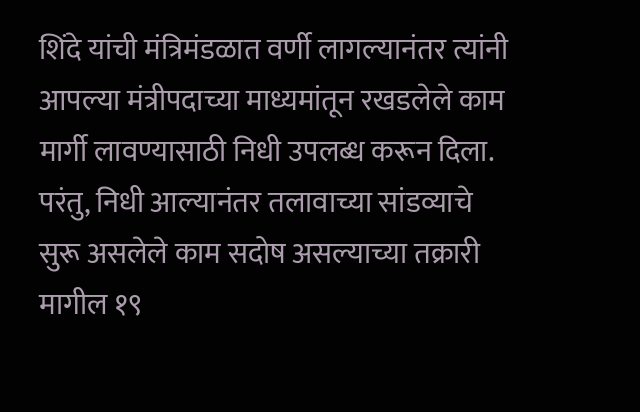शिंदे यांची मंत्रिमंडळात वर्णी लागल्यानंतर त्यांनी आपल्या मंत्रीपदाच्या माध्यमांतून रखडलेले काम मार्गी लावण्यासाठी निधी उपलब्ध करून दिला. परंतु, निधी आल्यानंतर तलावाच्या सांडव्याचे सुरू असलेले काम सदोष असल्याच्या तक्रारी मागील १९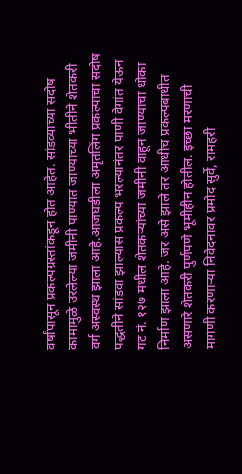वर्षांपासून प्रकल्पग्रस्तांकडून होत आहेत. सांडव्याच्या सदोष कामामुळे उरलेल्या जमीनी पाण्यात जाण्याच्या भीतीने शेतकरी वर्ग अस्वस्थ झाला आहे.आजघडीला अमृतलिंग प्रकल्पाचा सदोष पद्धतीने सांडवा झाल्यास प्रकल्प भरल्यानंतर पाणी वेगांत येऊन गट नं. १२७ मधील शेतकऱ्यांच्या जमीनी वाहून जाण्याचा धोका निर्माण झाला आहे. जर असे झाले तर आधीच प्रकल्पबाधीत असणारे शेतकरी पुर्णपणे भूमीहीन होतील. इच्छा मरणाची मागणी करणाऱ्या निवेदनावर प्रमोद सुर्वे, रामहरी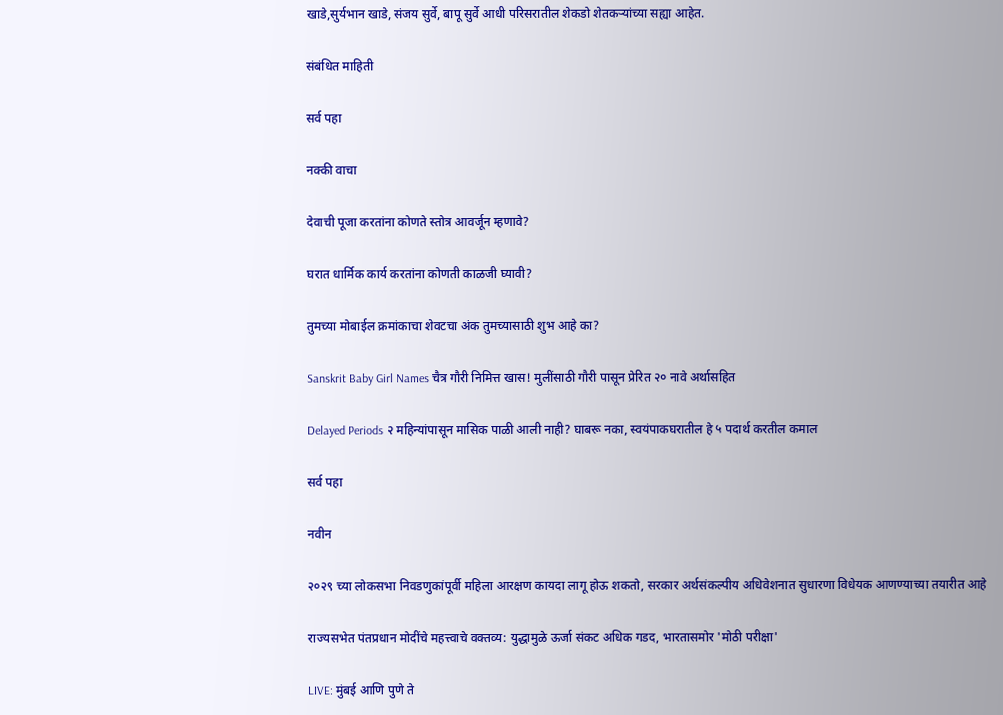खाडे,सुर्यभान खाडे, संजय सुर्वे, बापू सुर्वे आधी परिसरातील शेकडो शेतकऱ्यांच्या सह्या आहेत.

संबंधित माहिती

सर्व पहा

नक्की वाचा

देवाची पूजा करतांना कोणते स्तोत्र आवर्जून म्हणावे?

घरात धार्मिक कार्य करतांना कोणती काळजी घ्यावी?

तुमच्या मोबाईल क्रमांकाचा शेवटचा अंक तुमच्यासाठी शुभ आहे का?

Sanskrit Baby Girl Names चैत्र गौरी निमित्त खास! मुलींसाठी गौरी पासून प्रेरित २० नावे अर्थासहित

Delayed Periods २ महिन्यांपासून मासिक पाळी आली नाही? घाबरू नका, स्वयंपाकघरातील हे ५ पदार्थ करतील कमाल

सर्व पहा

नवीन

२०२९ च्या लोकसभा निवडणुकांपूर्वी महिला आरक्षण कायदा लागू होऊ शकतो, सरकार अर्थसंकल्पीय अधिवेशनात सुधारणा विधेयक आणण्याच्या तयारीत आहे

राज्यसभेत पंतप्रधान मोदींचे महत्त्वाचे वक्तव्य: युद्धामुळे ऊर्जा संकट अधिक गडद, भारतासमोर 'मोठी परीक्षा'

LIVE: मुंबई आणि पुणे ते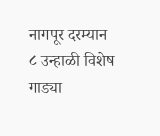नागपूर दरम्यान ८ उन्हाळी विशेष गाड्या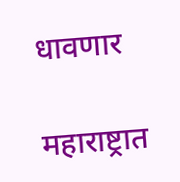धावणार

महाराष्ट्रात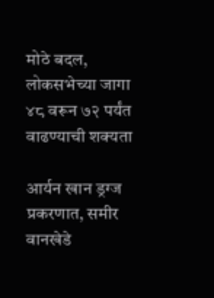मोठे बदल, लोकसभेच्या जागा ४८ वरून ७२ पर्यंत वाढण्याची शक्यता

आर्यन खान ड्रग्ज प्रकरणात, समीर वानखेडे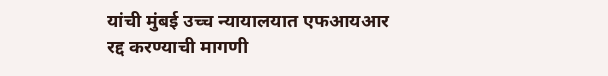यांची मुंबई उच्च न्यायालयात एफआयआर रद्द करण्याची मागणी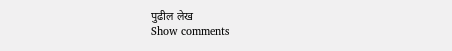पुढील लेख
Show comments